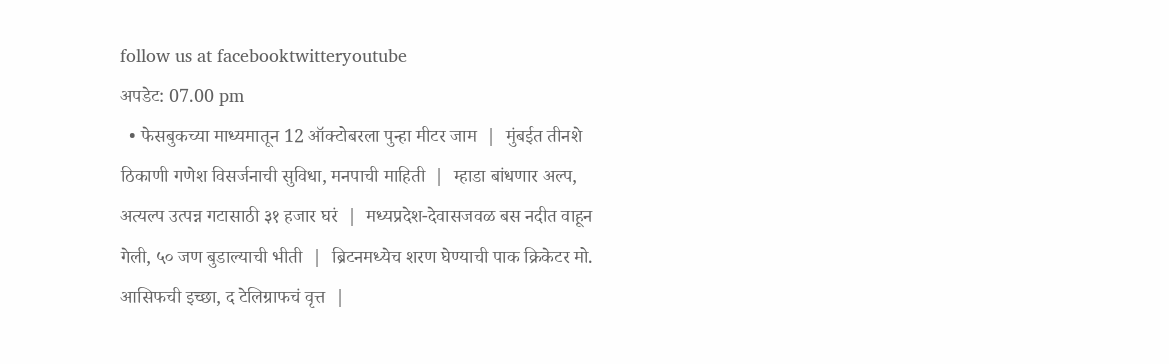follow us at facebooktwitteryoutube
अपडेट: 07.00 pm
  • फेसबुकच्या माध्यमातून 12 ऑक्टोबरला पुन्हा मीटर जाम  |  मुंबईत तीनशे ठिकाणी गणेश विसर्जनाची सुविधा, मनपाची माहिती  |  म्हाडा बांधणार अल्प, अत्यल्प उत्पन्न गटासाठी ३१ हजार घरं  |  मध्यप्रदेश-देवासजवळ बस नदीत वाहून गेली, ५० जण बुडाल्याची भीती  |  ब्रिटनमध्येच शरण घेण्याची पाक क्रिकेटर मो. आसिफची इच्छा, द टेलिग्राफचं वृत्त  |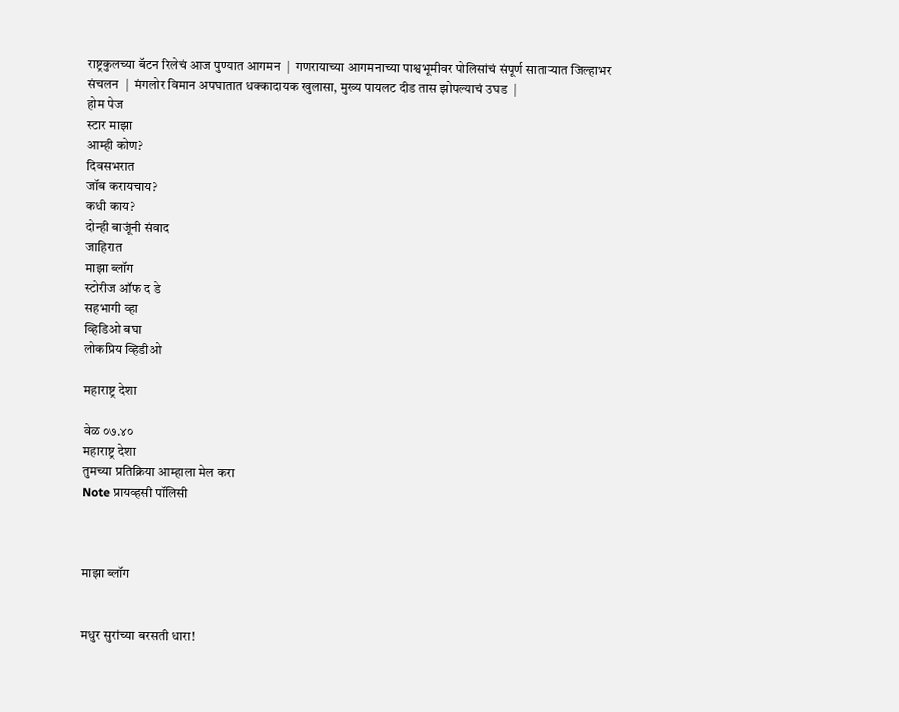राष्ट्रकुलच्या बॅटन रिलेचं आज पुण्यात आगमन  |  गणरायाच्या आगमनाच्या पाश्वभूमीवर पोलिसांचं संपूर्ण साताऱ्यात जिल्हाभर संचलन  |  मंगलोर विमान अपघातात धक्कादायक खुलासा, मुख्य पायलट दीड तास झोपल्याचं उघड  |
होम पेज
स्टार माझा
आम्ही कोण?
दिवसभरात
जॉब करायचाय?
कधी काय?
दोन्ही बाजूंनी संवाद
जाहिरात
माझा ब्लॉग
स्टोरीज ऑफ द डे
सहभागी व्हा
व्हिडिओ बघा
लोकप्रिय व्हिडीओ

महाराष्ट्र देशा

वेळ ०७.४०
महाराष्ट्र देशा
तुमच्या प्रतिक्रिया आम्हाला मेल करा
Note प्रायव्हसी पॉलिसी



माझा ब्लॉग


मधुर सुरांच्या बरसती धारा!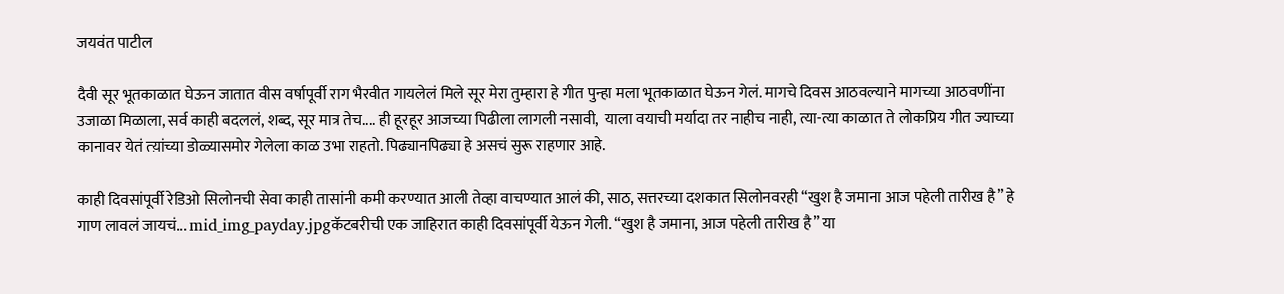जयवंत पाटील

दैवी सूर भूतकाळात घेऊन जातात वीस वर्षापूर्वी राग भैरवीत गायलेलं मिले सूर मेरा तुम्हारा हे गीत पुन्हा मला भूतकाळात घेऊन गेलं. मागचे दिवस आठवल्याने मागच्या आठवणींना उजाळा मिळाला, सर्व काही बदललं, शब्द, सूर मात्र तेच.... ही हूरहूर आजच्या पिढीला लागली नसावी,  याला वयाची मर्यादा तर नाहीच नाही, त्या-त्या काळात ते लोकप्रिय गीत ज्याच्या कानावर येतं त्य़ांच्या डोळ्यासमोर गेलेला काळ उभा राहतो. पिढ्यानपिढ्या हे असचं सुरू राहणार आहे.

काही दिवसांपूर्वी रेडिओ सिलोनची सेवा काही तासांनी कमी करण्यात आली तेव्हा वाचण्यात आलं की, साठ, सत्तरच्या दशकात सिलोनवरही “खुश है जमाना आज पहेली तारीख है” हे गाण लावलं जायचं... mid_img_payday.jpgकॅटबरीची एक जाहिरात काही दिवसांपूर्वी येऊन गेली. “खुश है जमाना, आज पहेली तारीख है” या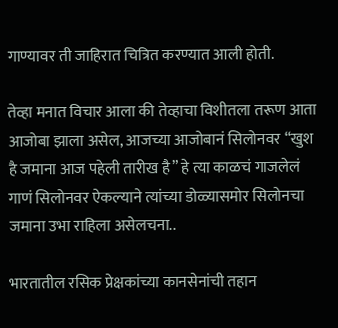गाण्यावर ती जाहिरात चित्रित करण्यात आली होती.

तेव्हा मनात विचार आला की तेव्हाचा विशीतला तरूण आता आजोबा झाला असेल, आजच्या आजोबानं सिलोनवर “खुश है जमाना आज पहेली तारीख है” हे त्या काळचं गाजलेलं गाणं सिलोनवर ऐकल्याने त्यांच्या डोळ्यासमोर सिलोनचा जमाना उभा राहिला असेलचना..

भारतातील रसिक प्रेक्षकांच्या कानसेनांची तहान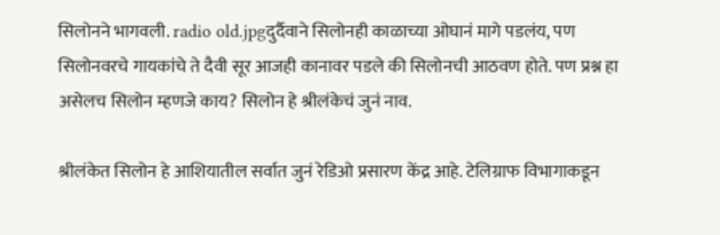सिलोनने भागवली. radio old.jpgदुर्दैवाने सिलोनही काळाच्या ओघानं मागे पडलंय, पण सिलोनवरचे गायकांचे ते दैवी सूर आजही कानावर पडले की सिलोनची आठवण होते. पण प्रश्न हा असेलच सिलोन म्हणजे काय? सिलोन हे श्रीलंकेचं जुनं नाव.

श्रीलंकेत सिलोन हे आशियातील सर्वात जुनं रेडिओ प्रसारण केंद्र आहे. टेलिग्राफ विभागाकडून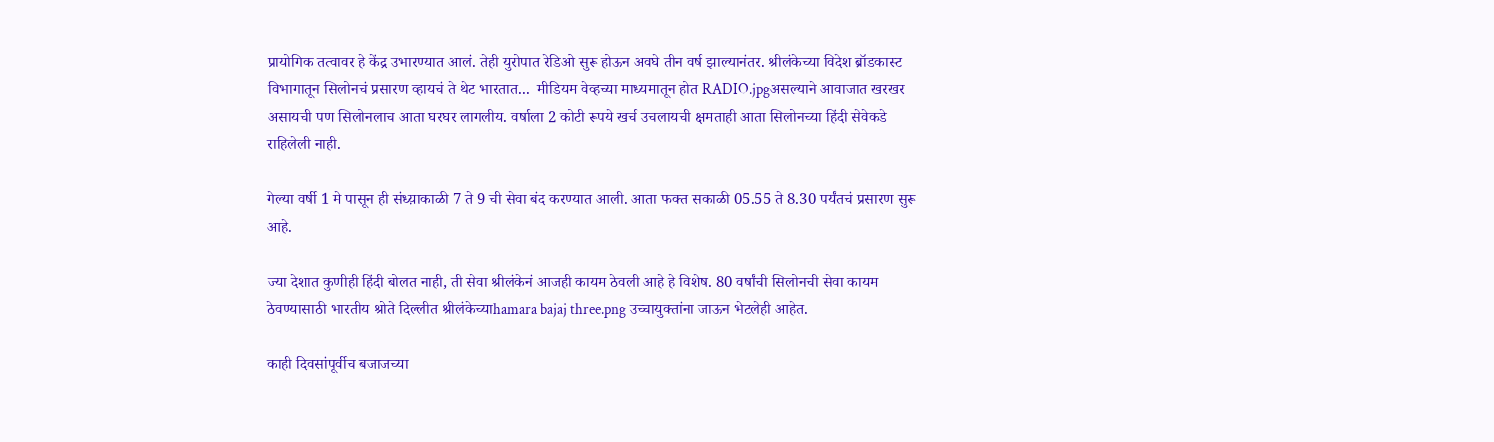प्रायोगिक तत्वावर हे केंद्र उभारण्यात आलं. तेही युरोपात रेडिओ सुरू होऊन अवघे तीन वर्ष झाल्यानंतर. श्रीलंकेच्या विदेश ब्रॉडकास्ट विभागातून सिलोनचं प्रसारण व्हायचं ते थेट भारतात...  मीडियम वेव्हच्या माध्यमातून होत RADIO.jpgअसल्याने आवाजात खरखर असायची पण सिलोनलाच आता घरघर लागलीय. वर्षाला 2 कोटी रूपये खर्च उचलायची क्षमताही आता सिलोनच्या हिंदी सेवेकडे राहिलेली नाही.

गेल्या वर्षी 1 मे पासून ही संध्य़ाकाळी 7 ते 9 ची सेवा बंद करण्यात आली. आता फक्त सकाळी 05.55 ते 8.30 पर्यंतचं प्रसारण सुरू आहे.

ज्या देशात कुणीही हिंदी बोलत नाही, ती सेवा श्रीलंकेनं आजही कायम ठेवली आहे हे विशेष. 80 वर्षांची सिलोनची सेवा कायम ठेवण्यासाठी भारतीय श्रोते दिल्लीत श्रीलंकेच्याhamara bajaj three.png उच्चायुक्तांना जाऊन भेटलेही आहेत.

काही दिवसांपूर्वीच बजाजच्या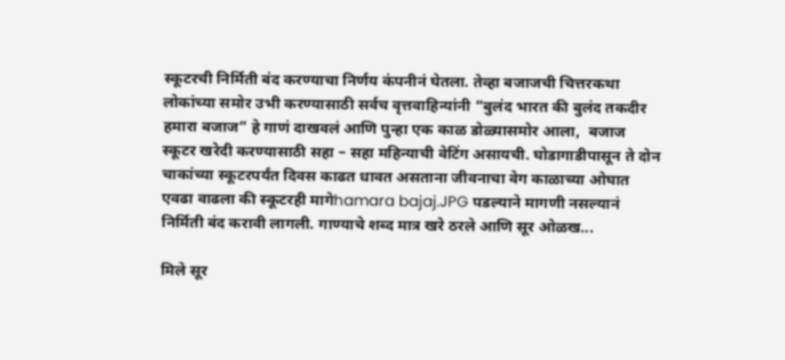स्कूटरची निर्मिती बंद करण्याचा निर्णय कंपनीनं घेतला. तेव्हा बजाजची चित्तरकथा लोकांच्या समोर उभी करण्यासाठी सर्वच वृत्तवाहिन्यांनी “बुलंद भारत की बुलंद तकदीर हमारा बजाज” हे गाणं दाखवलं आणि पुन्हा एक काळ डोळ्यासमोर आला,  बजाज स्कूटर खरेदी करण्यासाठी सहा – सहा महिन्याची वेटिंग असायची. घोडागाडीपासून ते दोन चाकांच्या स्कूटरपर्यंत दिवस काढत धावत असताना जीवनाचा वेग काळाच्या ओघात एवढा वाढला की स्कूटरही मागेhamara bajaj.JPG पडल्याने मागणी नसल्यानं निर्मिती बंद करावी लागली. गाण्याचे शब्द मात्र खरे ठरले आणि सूर ओळख...

मिले सूर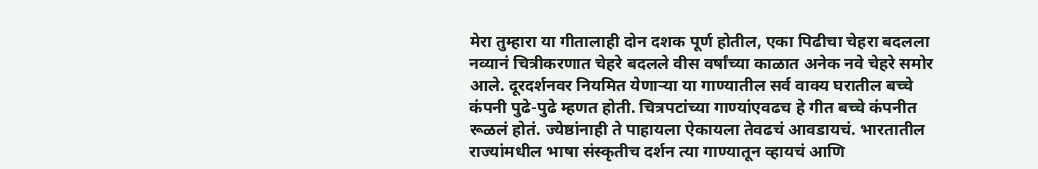मेरा तुम्हारा या गीतालाही दोन दशक पूर्ण होतील, एका पिढीचा चेहरा बदलला नव्यानं चित्रीकरणात चेहरे बदलले वीस वर्षांच्या काळात अनेक नवे चेहरे समोर आले. दूरदर्शनवर नियमित येणाऱ्या या गाण्यातील सर्व वाक्य घरातील बच्चे कंपनी पुढे-पुढे म्हणत होती. चित्रपटांच्या गाण्यांएवढच हे गीत बच्चे कंपनीत रूळलं होतं. ज्येष्ठांनाही ते पाहायला ऐकायला तेवढचं आवडायचं. भारतातील राज्यांमधील भाषा संस्कृतीच दर्शन त्या गाण्यातून व्हायचं आणि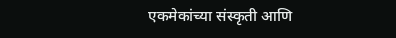एकमेकांच्या संस्कृती आणि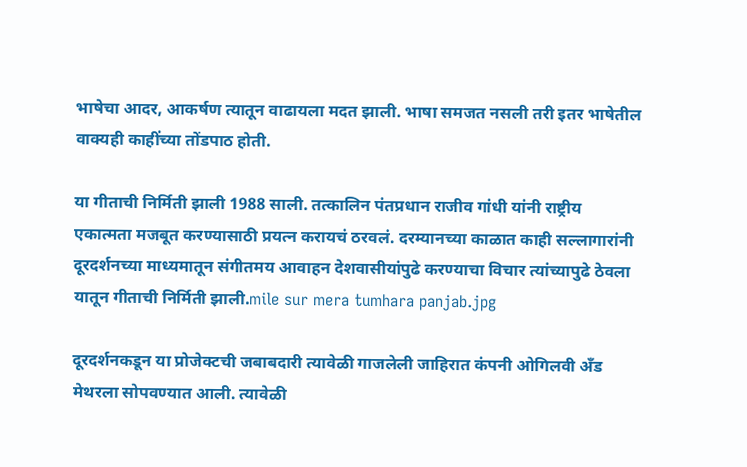भाषेचा आदर, आकर्षण त्यातून वाढायला मदत झाली. भाषा समजत नसली तरी इतर भाषेतील वाक्यही काहींच्या तोंडपाठ होती.

या गीताची निर्मिती झाली 1988 साली. तत्कालिन पंतप्रधान राजीव गांधी यांनी राष्ट्रीय एकात्मता मजबूत करण्यासाठी प्रयत्न करायचं ठरवलं. दरम्यानच्या काळात काही सल्लागारांनी दूरदर्शनच्या माध्यमातून संगीतमय आवाहन देशवासीयांपुढे करण्याचा विचार त्यांच्यापुढे ठेवला यातून गीताची निर्मिती झाली.mile sur mera tumhara panjab.jpg

दूरदर्शनकडून या प्रोजेक्टची जबाबदारी त्यावेळी गाजलेली जाहिरात कंपनी ओगिलवी अँड मेथरला सोपवण्यात आली. त्यावेळी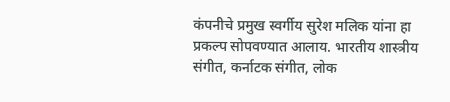कंपनीचे प्रमुख स्वर्गीय सुरेश मलिक यांना हा प्रकल्प सोपवण्यात आलाय. भारतीय शास्त्रीय संगीत, कर्नाटक संगीत, लोक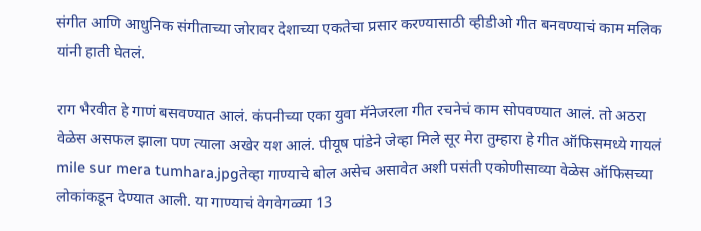संगीत आणि आधुनिक संगीताच्या जोरावर देशाच्या एकतेचा प्रसार करण्यासाठी व्हीडीओ गीत बनवण्याचं काम मलिक यांनी हाती घेतलं.

राग भैरवीत हे गाणं बसवण्यात आलं. कंपनीच्या एका युवा मॅनेजरला गीत रचनेचं काम सोपवण्यात आलं. तो अठरा वेळेस असफल झाला पण त्याला अखेर यश आलं. पीयूष पांडेने जेव्हा मिले सूर मेरा तुम्हारा हे गीत ऑफिसमध्ये गायलं mile sur mera tumhara.jpgतेव्हा गाण्याचे बोल असेच असावेत अशी पसंती एकोणीसाव्या वेळेस ऑफिसच्या लोकांकडून देण्यात आली. या गाण्याचं वेगवेगळ्या 13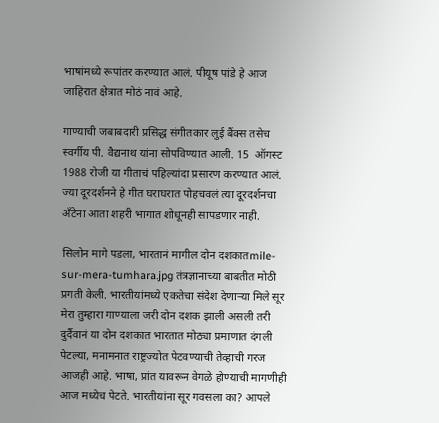भाषांमध्ये रूपांतर करण्यात आलं. पीयूष पांडे हे आज जाहिरात क्षेत्रात मोठं नावं आहे.

गाण्याची जबाबदारी प्रसिद्ध संगीतकार लुई बैंक्स तसेच स्वर्गीय पी. वैद्यनाथ यांना सोपविण्यात आली. 15  ऑगस्ट 1988 रोजी या गीताचं पहिल्यांदा प्रसारण करण्यात आलं. ज्या दूरदर्शनने हे गीत घराघरात पोहचवलं त्या दूरदर्शनचा अँटेना आता शहरी भागात शोधूनही सापडणार नाही.

सिलोन मागे पडला, भारतानं मागील दोन दशकातmile-sur-mera-tumhara.jpg तंत्रज्ञानाच्या बाबतीत मोठी प्रगती केली. भारतीयांमध्ये एकतेचा संदेश देणाऱ्या मिले सूर मेरा तुम्हारा गाण्याला जरी दोन दशक झाली असली तरी दुर्दैवानं या दोन दशकात भारतात मोठ्या प्रमाणात दंगली पेटल्या, मनामनात राष्ट्रज्योत पेटवण्याची तेव्हाची गरज आजही आहे. भाषा, प्रांत यावरून वेगळे होण्याची मागणीही आज मध्येच पेटते. भारतीयांना सूर गवसला का? आपले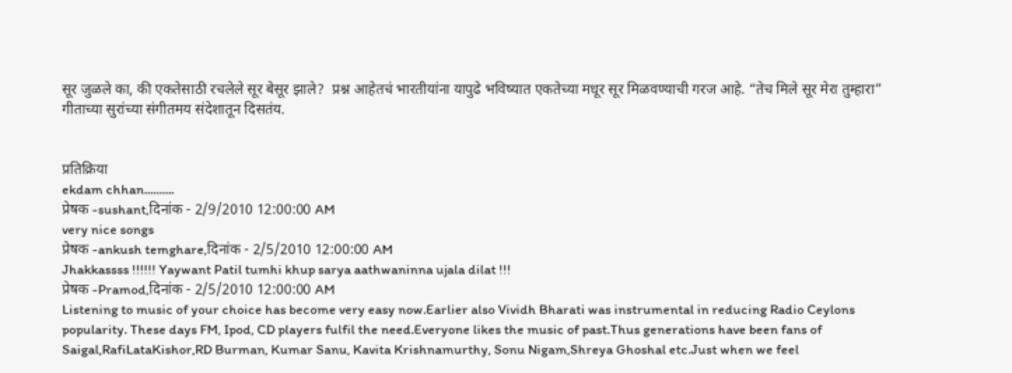सूर जुळले का, की एकतेसाठी रचलेले सूर बेसूर झाले?  प्रश्न आहेतचं भारतीयांना यापुढे भविष्यात एकतेच्या मधूर सूर मिळवण्याची गरज आहे. “तेच मिले सूर मेरा तुम्हारा” गीताच्या सुरांच्या संगीतमय संदेशातून दिसतंय.


प्रतिक्रिया
ekdam chhan..........
प्रेषक -sushant,दिनांक - 2/9/2010 12:00:00 AM
very nice songs
प्रेषक -ankush temghare,दिनांक - 2/5/2010 12:00:00 AM
Jhakkassss !!!!!! Yaywant Patil tumhi khup sarya aathwaninna ujala dilat !!!
प्रेषक -Pramod,दिनांक - 2/5/2010 12:00:00 AM
Listening to music of your choice has become very easy now.Earlier also Vividh Bharati was instrumental in reducing Radio Ceylons popularity. These days FM, Ipod, CD players fulfil the need.Everyone likes the music of past.Thus generations have been fans of Saigal,RafiLataKishor,RD Burman, Kumar Sanu, Kavita Krishnamurthy, Sonu Nigam,Shreya Ghoshal etc.Just when we feel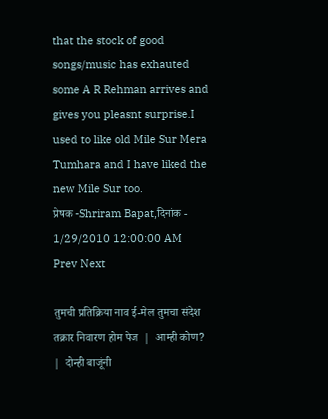that the stock of good songs/music has exhauted some A R Rehman arrives and gives you pleasnt surprise.I used to like old Mile Sur Mera Tumhara and I have liked the new Mile Sur too.
प्रेषक -Shriram Bapat,दिनांक - 1/29/2010 12:00:00 AM
Prev Next

तुमची प्रतिक्रिया नाव ई-मेल तुमचा संदेश
तक्रार निवारण होम पेज  |  आम्ही कोण?  |  दोन्ही बाजूंनी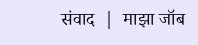संवाद  |  माझा जॉब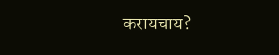करायचाय?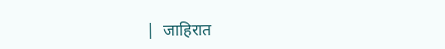|  जाहिरात